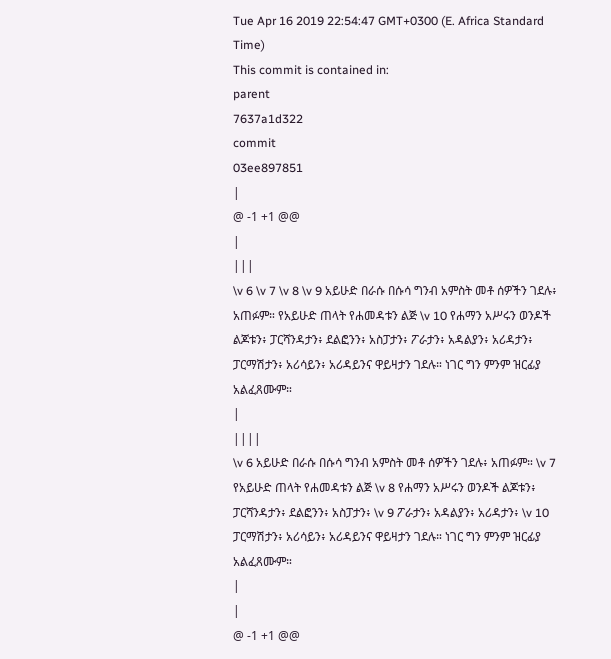Tue Apr 16 2019 22:54:47 GMT+0300 (E. Africa Standard Time)
This commit is contained in:
parent
7637a1d322
commit
03ee897851
|
@ -1 +1 @@
|
|||
\v 6 \v 7 \v 8 \v 9 አይሁድ በራሱ በሱሳ ግንብ አምስት መቶ ሰዎችን ገደሉ፥ አጠፉም። የአይሁድ ጠላት የሐመዳቱን ልጅ \v 10 የሐማን አሥሩን ወንዶች ልጆቱን፥ ፓርሻንዳታን፥ ደልፎንን፥ አስፓታን፥ ፖራታን፥ አዳልያን፥ አሪዳታን፥ ፓርማሽታን፥ አሪሳይን፥ አሪዳይንና ዋይዛታን ገደሉ። ነገር ግን ምንም ዝርፊያ አልፈጸሙም።
|
||||
\v 6 አይሁድ በራሱ በሱሳ ግንብ አምስት መቶ ሰዎችን ገደሉ፥ አጠፉም። \v 7 የአይሁድ ጠላት የሐመዳቱን ልጅ \v 8 የሐማን አሥሩን ወንዶች ልጆቱን፥ ፓርሻንዳታን፥ ደልፎንን፥ አስፓታን፥ \v 9 ፖራታን፥ አዳልያን፥ አሪዳታን፥ \v 10 ፓርማሽታን፥ አሪሳይን፥ አሪዳይንና ዋይዛታን ገደሉ። ነገር ግን ምንም ዝርፊያ አልፈጸሙም።
|
|
@ -1 +1 @@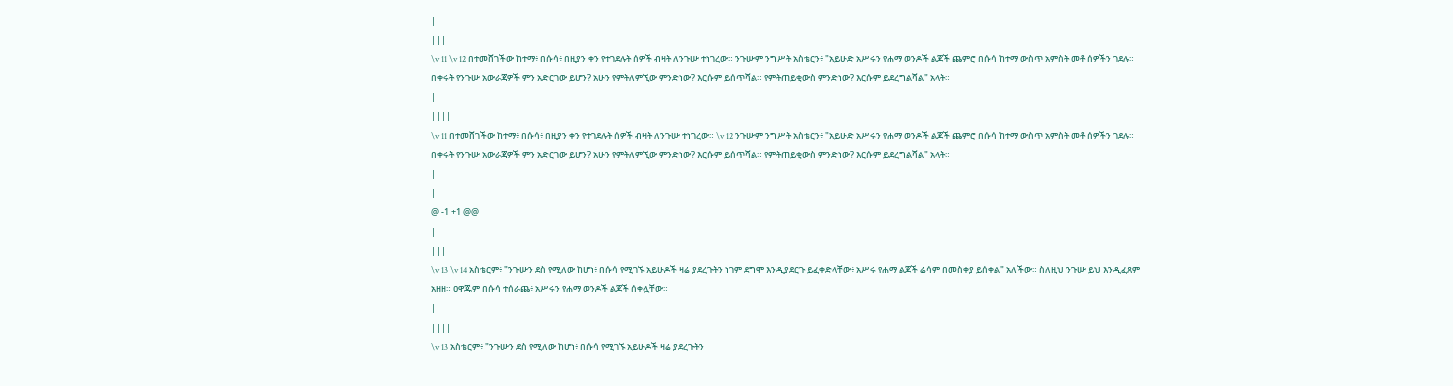|
|||
\v 11 \v 12 በተመሸገችው ከተማ፥ በሱሳ፥ በዚያን ቀን የተገደሉት ሰዎች ብዛት ለንጉሡ ተነገረው። ንጉሡም ንግሥት አስቴርን፥ "አይሁድ አሥሩን የሐማ ወንዶች ልጆች ጨምሮ በሱሳ ከተማ ውስጥ አምስት መቶ ሰዎችን ገደሉ። በቀሩት የንጉሡ አውራጃዎች ምን አድርገው ይሆን? አሁን የምትለምኚው ምንድነው? እርሱም ይሰጥሻል። የምትጠይቂውስ ምንድነው? እርሱም ይደረግልሻል" አላት።
|
||||
\v 11 በተመሸገችው ከተማ፥ በሱሳ፥ በዚያን ቀን የተገደሉት ሰዎች ብዛት ለንጉሡ ተነገረው። \v 12 ንጉሡም ንግሥት አስቴርን፥ "አይሁድ አሥሩን የሐማ ወንዶች ልጆች ጨምሮ በሱሳ ከተማ ውስጥ አምስት መቶ ሰዎችን ገደሉ። በቀሩት የንጉሡ አውራጃዎች ምን አድርገው ይሆን? አሁን የምትለምኚው ምንድነው? እርሱም ይሰጥሻል። የምትጠይቂውስ ምንድነው? እርሱም ይደረግልሻል" አላት።
|
|
@ -1 +1 @@
|
|||
\v 13 \v 14 አስቴርም፥ "ንጉሡን ደስ የሚለው ከሆነ፥ በሱሳ የሚገኙ አይሁዶች ዛሬ ያደረጉትን ነገም ደግሞ እንዲያደርጉ ይፈቀድላቸው፥ አሥሩ የሐማ ልጆች ሬሳም በመስቀያ ይሰቀል" አለችው። ስለዚህ ንጉሡ ይህ እንዲፈጸም አዘዘ። ዐዋጁም በሱሳ ተሰራጨ፥ አሥሩን የሐማ ወንዶች ልጆች ሰቀሏቸው።
|
||||
\v 13 አስቴርም፥ "ንጉሡን ደስ የሚለው ከሆነ፥ በሱሳ የሚገኙ አይሁዶች ዛሬ ያደረጉትን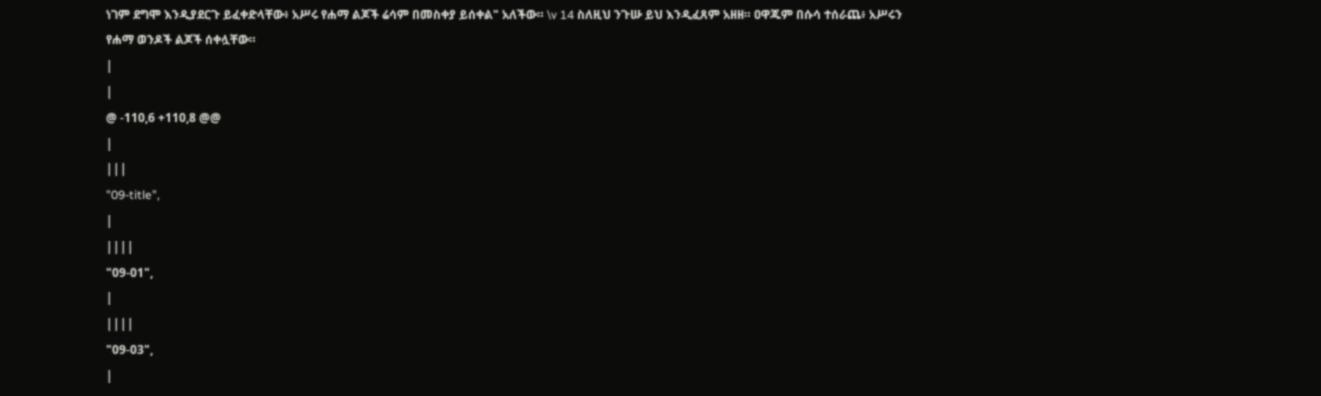ነገም ደግሞ እንዲያደርጉ ይፈቀድላቸው፥ አሥሩ የሐማ ልጆች ሬሳም በመስቀያ ይሰቀል" አለችው። \v 14 ስለዚህ ንጉሡ ይህ እንዲፈጸም አዘዘ። ዐዋጁም በሱሳ ተሰራጨ፥ አሥሩን የሐማ ወንዶች ልጆች ሰቀሏቸው።
|
|
@ -110,6 +110,8 @@
|
|||
"09-title",
|
||||
"09-01",
|
||||
"09-03",
|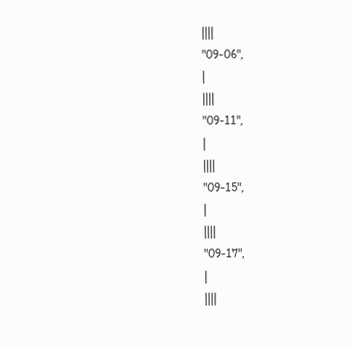||||
"09-06",
|
||||
"09-11",
|
||||
"09-15",
|
||||
"09-17",
|
||||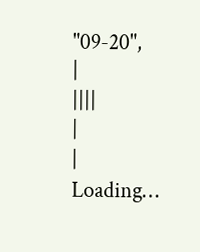"09-20",
|
||||
|
|
Loading…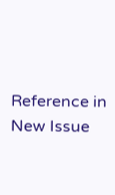Reference in New Issue